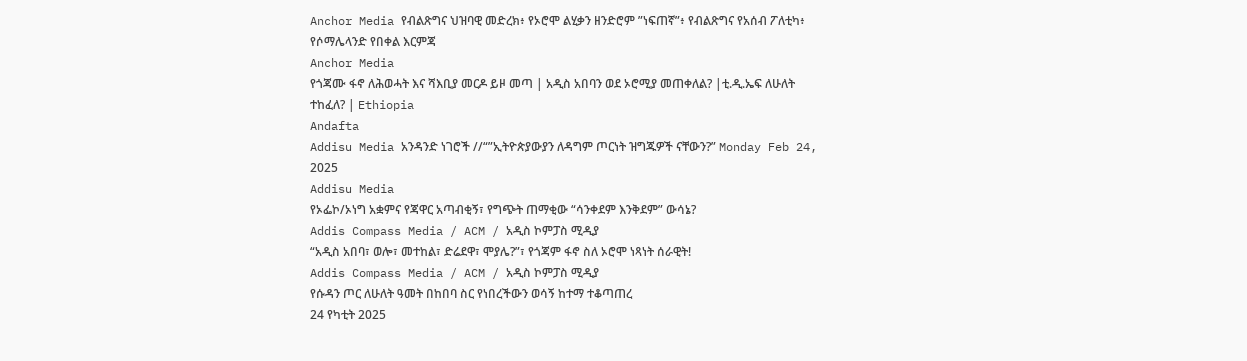Anchor Media የብልጽግና ህዝባዊ መድረክ፥ የኦሮሞ ልሂቃን ዘንድሮም ”ነፍጠኛ”፥ የብልጽግና የአሰብ ፖለቲካ፥ የሶማሌላንድ የበቀል እርምጃ
Anchor Media
የጎጃሙ ፋኖ ለሕወሓት እና ሻእቢያ መርዶ ይዞ መጣ | አዲስ አበባን ወደ ኦሮሚያ መጠቀለል? |ቲ.ዲ.ኤፍ ለሁለት ተከፈለ? | Ethiopia
Andafta
Addisu Media አንዳንድ ነገሮች //“”ኢትዮጵያውያን ለዳግም ጦርነት ዝግጁዎች ናቸውን?” Monday Feb 24, 2025
Addisu Media
የኦፌኮ/ኦነግ አቋምና የጃዋር አጣብቂኝ፣ የግጭት ጠማቂው “ሳንቀደም እንቅደም” ውሳኔ?
Addis Compass Media / ACM / አዲስ ኮምፓስ ሚዲያ
“አዲስ አበባ፣ ወሎ፣ መተከል፣ ድሬደዋ፣ ሞያሌ?”፣ የጎጃም ፋኖ ስለ ኦሮሞ ነጻነት ሰራዊት!
Addis Compass Media / ACM / አዲስ ኮምፓስ ሚዲያ
የሱዳን ጦር ለሁለት ዓመት በከበባ ስር የነበረችውን ወሳኝ ከተማ ተቆጣጠረ
24 የካቲት 2025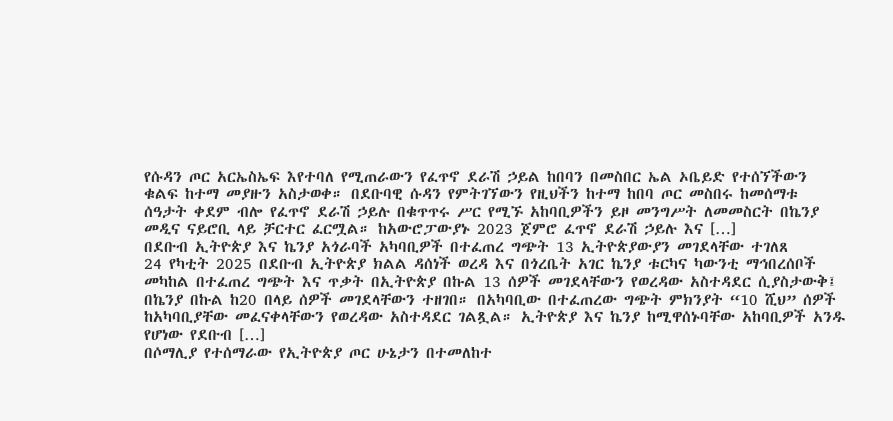የሱዳን ጦር አርኤስኤፍ እየተባለ የሚጠራውን የፈጥኖ ደራሽ ኃይል ከበባን በመስበር ኤል ኦቤይድ የተሰኘችውን ቁልፍ ከተማ መያዙን አስታወቀ። በደቡባዊ ሱዳን የምትገኘውን የዚህችን ከተማ ከበባ ጦር መስበሩ ከመሰማቱ ሰዓታት ቀደም ብሎ የፈጥኖ ደራሽ ኃይሉ በቁጥጥሩ ሥር የሚኙ አከባቢዎችን ይዞ መንግሥት ለመመስርት በኬንያ መዲና ናይሮቢ ላይ ቻርተር ፈርሟል። ከአውሮፓውያኑ 2023 ጀምሮ ፈጥኖ ደራሽ ኃይሉ እና […]
በደቡብ ኢትዮጵያ እና ኬንያ አጎራባች አካባቢዎች በተፈጠረ ግጭት 13 ኢትዮጵያውያን መገደላቸው ተገለጸ
24 የካቲት 2025 በደቡብ ኢትዮጵያ ክልል ዳሰነች ወረዳ እና በጎረቤት አገር ኬንያ ቱርካና ካውንቲ ማኅበረሰቦች መካከል በተፈጠረ ግጭት እና ጥቃት በኢትዮጵያ በኩል 13 ሰዎች መገደላቸውን የወረዳው አስተዳደር ሲያስታውቅ፤ በኬንያ በኩል ከ20 በላይ ሰዎች መገደላቸውን ተዘገበ። በአካባቢው በተፈጠረው ግጭት ምክንያት “10 ሺህ” ሰዎች ከአካባቢያቸው መፈናቀላቸውን የወረዳው አስተዳደር ገልጿል። ኢትዮጵያ እና ኬንያ ከሚዋሰኑባቸው አከባቢዎች አንዱ የሆነው የደቡብ […]
በሶማሊያ የተሰማራው የኢትዮጵያ ጦር ሁኔታን በተመለከተ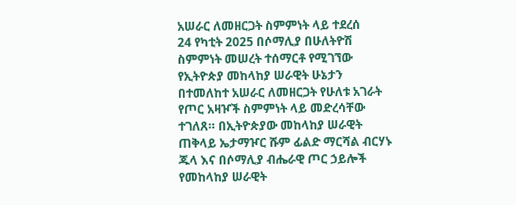አሠራር ለመዘርጋት ስምምነት ላይ ተደረሰ
24 የካቲት 2025 በሶማሊያ በሁለትዮሽ ስምምነት መሠረት ተሰማርቶ የሚገኘው የኢትዮጵያ መከላከያ ሠራዊት ሁኔታን በተመለከተ አሠራር ለመዘርጋት የሁለቱ አገራት የጦር አዛዦች ስምምነት ላይ መድረሳቸው ተገለጸ። በኢትዮጵያው መከላከያ ሠራዊት ጠቅላይ ኤታማዦር ሹም ፊልድ ማርሻል ብርሃኑ ጁላ እና በሶማሊያ ብሔራዊ ጦር ኃይሎች የመከላከያ ሠራዊት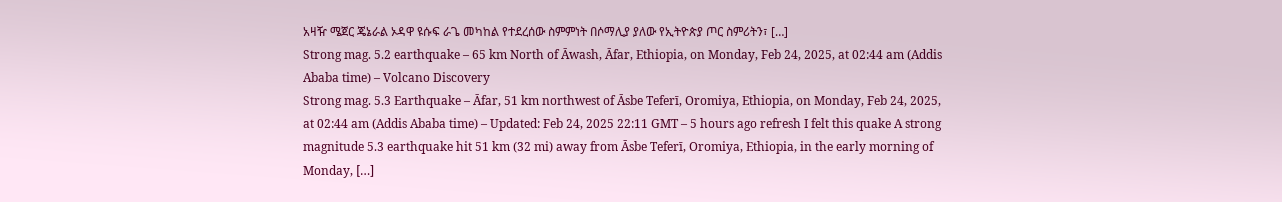አዛዥ ሜጀር ጄኔራል ኦዳዋ ዩሱፍ ራጌ መካከል የተደረሰው ስምምነት በሶማሊያ ያለው የኢትዮጵያ ጦር ስምሪትን፣ […]
Strong mag. 5.2 earthquake – 65 km North of Āwash, Āfar, Ethiopia, on Monday, Feb 24, 2025, at 02:44 am (Addis Ababa time) – Volcano Discovery
Strong mag. 5.3 Earthquake – Āfar, 51 km northwest of Āsbe Teferī, Oromiya, Ethiopia, on Monday, Feb 24, 2025, at 02:44 am (Addis Ababa time) – Updated: Feb 24, 2025 22:11 GMT – 5 hours ago refresh I felt this quake A strong magnitude 5.3 earthquake hit 51 km (32 mi) away from Āsbe Teferī, Oromiya, Ethiopia, in the early morning of Monday, […]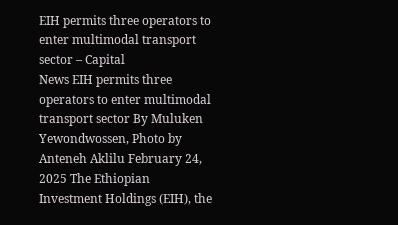EIH permits three operators to enter multimodal transport sector – Capital
News EIH permits three operators to enter multimodal transport sector By Muluken Yewondwossen, Photo by Anteneh Aklilu February 24, 2025 The Ethiopian Investment Holdings (EIH), the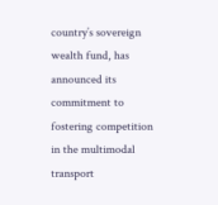country’s sovereign wealth fund, has announced its commitment to fostering competition in the multimodal transport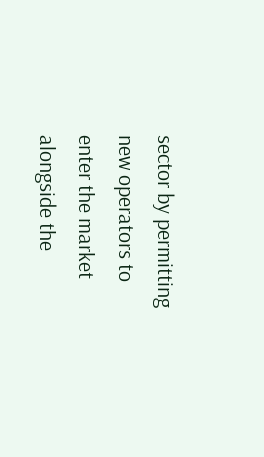sector by permitting new operators to enter the market alongside the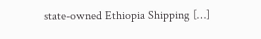state-owned Ethiopia Shipping […]